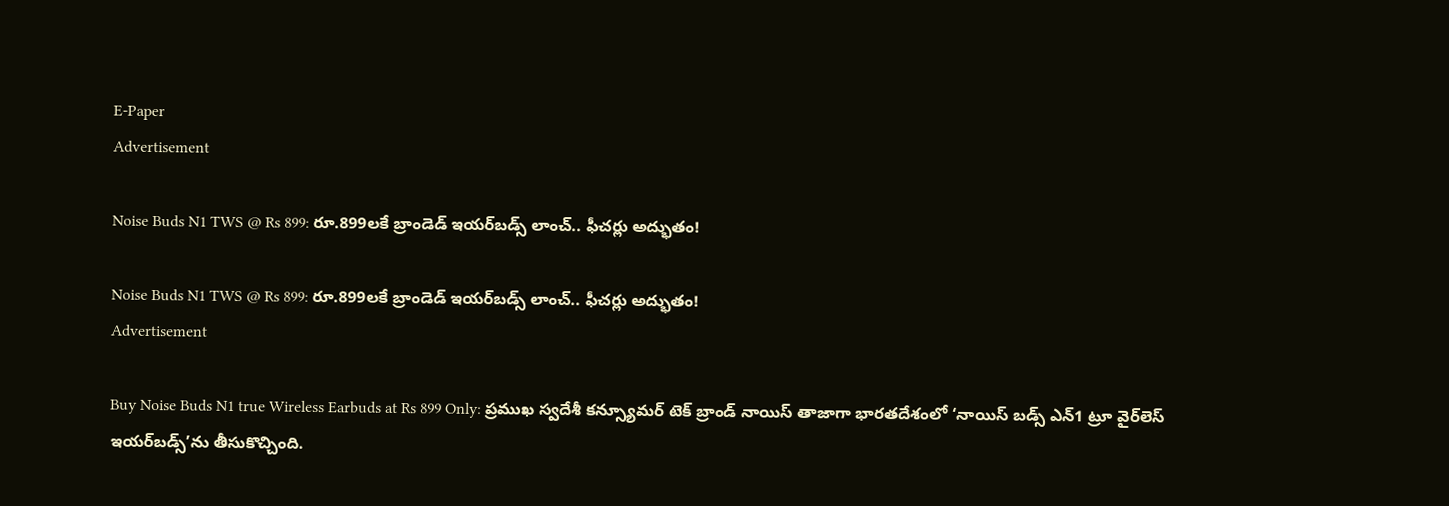E-Paper
Advertisement

Noise Buds N1 TWS @ Rs 899: రూ.899లకే బ్రాండెడ్ ఇయర్‌బడ్స్ లాంచ్.. ఫీచర్లు అద్భుతం!

Noise Buds N1 TWS @ Rs 899: రూ.899లకే బ్రాండెడ్ ఇయర్‌బడ్స్ లాంచ్.. ఫీచర్లు అద్భుతం!
Advertisement

Buy Noise Buds N1 true Wireless Earbuds at Rs 899 Only: ప్రముఖ స్వదేశీ కన్స్యూమర్ టెక్ బ్రాండ్ నాయిస్ తాజాగా భారతదేశంలో ‘నాయిస్ బడ్స్ ఎన్1 ట్రూ వైర్‌లెస్ ఇయర్‌బడ్స్‌’ను తీసుకొచ్చింది.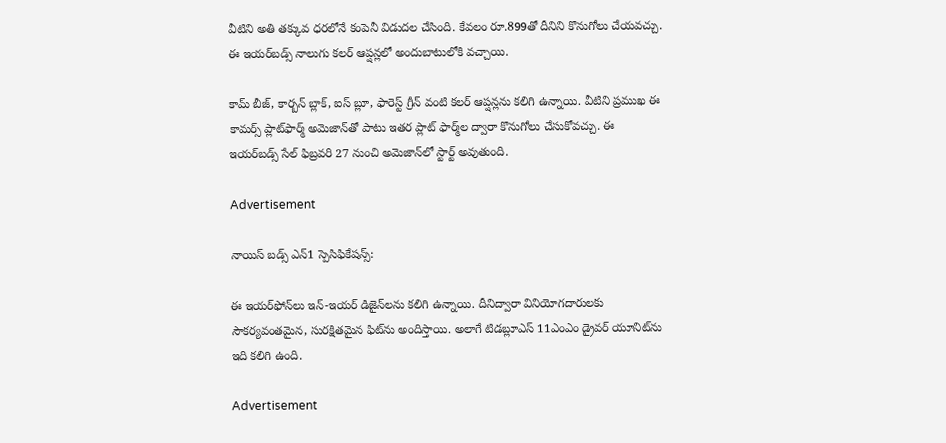వీటిని అతి తక్కువ ధరలోనే కంపెనీ విడుదల చేసింది. కేవలం రూ.899తో దీనిని కొనుగోలు చేయవచ్చు. ఈ ఇయర్‌బడ్స్ నాలుగు కలర్ ఆప్షన్లలో అందుబాటులోకి వచ్చాయి.

కామ్ బీజ్, కార్బన్ బ్లాక్, ఐస్ బ్లూ, ఫారెస్ట్ గ్రీన్ వంటి కలర్ ఆప్షన్లను కలిగి ఉన్నాయి. వీటిని ప్రముఖ ఈ కామర్స్ ప్లాట్‌ఫార్మ్ అమెజాన్‌తో పాటు ఇతర ప్లాట్ ఫార్మ్‌ల ద్వారా కొనుగోలు చేసుకోవచ్చు. ఈ ఇయర్‌బడ్స్ సేల్ ఫిబ్రవరి 27 నుంచి అమెజాన్‌లో స్టార్ట్ అవుతుంది.

Advertisement

నాయిస్ బడ్స్ ఎన్1 స్పెసిఫికేషన్స్:

ఈ ఇయర్‌ఫోన్‌లు ఇన్-ఇయర్ డిజైన్‌లను కలిగి ఉన్నాయి. దీనిద్వారా వినియోగదారులకు సౌకర్యవంతమైన, సురక్షితమైన ఫిట్‌ను అందిస్తాయి. అలాగే టిడబ్లూఎస్ 11ఎంఎం డ్రైవర్ యూనిట్‌ను ఇది కలిగి ఉంది.

Advertisement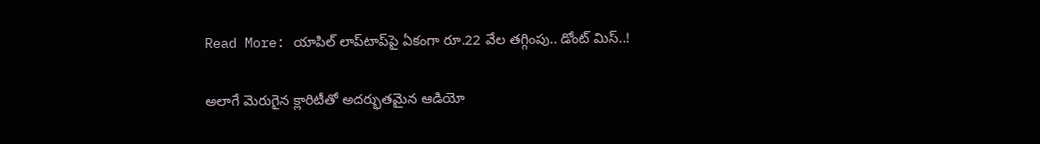Read More: యాపిల్ లాప్‌టాప్‌పై ఏకంగా రూ.22 వేల తగ్గింపు.. డోంట్ మిస్..!

అలాగే మెరుగైన క్లారిటీతో అదర్భుతమైన ఆడియో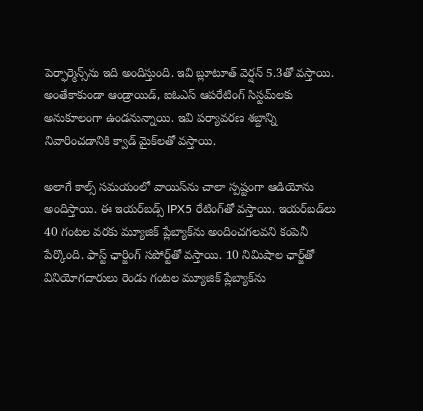పెర్ఫార్మెన్స్‌ను ఇది అందిస్తుంది. ఇవి బ్లూటూత్ వెర్షన్ 5.3తో వస్తాయి. అంతేకాకుండా ఆండ్రాయిడ్, ఐఓఎస్ ఆపరేటింగ్ సిస్టమ్‌లకు అనుకూలంగా ఉండనున్నాయి. ఇవి పర్యావరణ శబ్దాన్ని నివారించడానికి క్వాడ్ మైక్‌లతో వస్తాయి.

అలాగే కాల్స్ సమయంలో వాయిస్‌ను చాలా స్పష్టంగా ఆడియోను అందిస్తాయి. ఈ ఇయర్‌బడ్స్ IPX5 రేటింగ్‌తో వస్తాయి. ఇయర్‌బడ్‌లు 40 గంటల వరకు మ్యూజిక్ ప్లేబ్యాక్‌ను అందించగలవని కంపెనీ పేర్కొంది. ఫాస్ట్ ఛార్జింగ్ సపోర్ట్‌తో వస్తాయి. 10 నిమిషాల ఛార్జ్‌తో వినియోగదారులు రెండు గంటల మ్యూజిక్ ప్లేబ్యాక్‌ను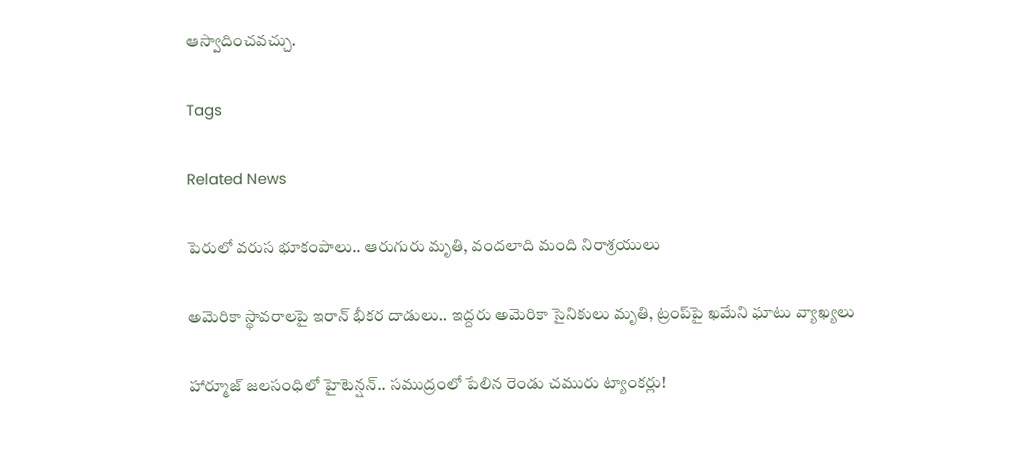ఆస్వాదించవచ్చు.

Tags

Related News

పెరులో వరుస భూకంపాలు.. ఆరుగురు మృతి, వందలాది మంది నిరాశ్రయులు

అమెరికా స్థావరాలపై ఇరాన్ భీకర దాడులు.. ఇద్దరు అమెరికా సైనికులు మృతి, ట్రంప్‌పై ఖమేని ఘాటు వ్యాఖ్యలు

హార్మూజ్ జలసంధిలో హైటెన్షన్.. సముద్రంలో పేలిన రెండు చమురు ట్యాంకర్లు!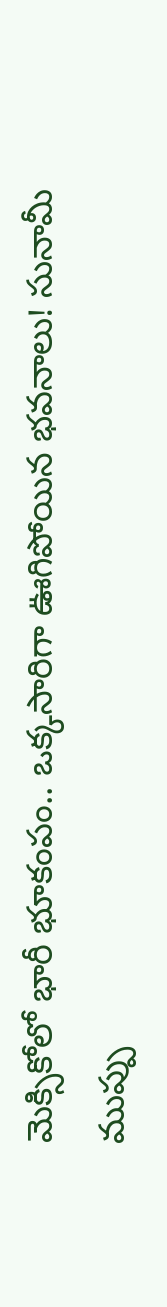మెక్సికోలో భారీ భూకంపం.. ఒక్కసారిగా ఊగిపోయిన భవనాలు! సునామీ ముప్పు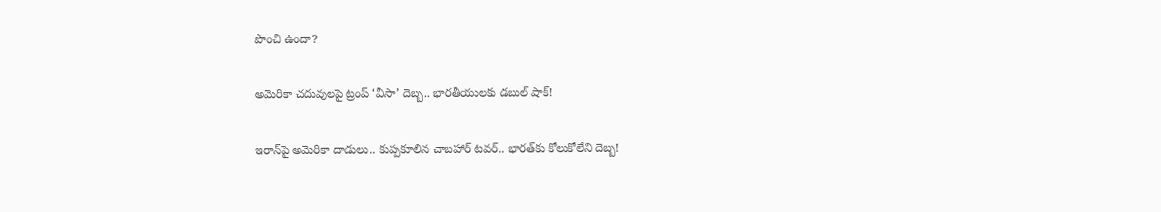పొంచి ఉందా?

అమెరికా చదువులపై ట్రంప్ ‘వీసా’ దెబ్బ.. భారతీయులకు డబుల్ షాక్!

ఇరాన్‌పై అమెరికా దాడులు.. కుప్పకూలిన చాబహార్ టవర్.. భారత్‌కు కోలుకోలేని దెబ్బ!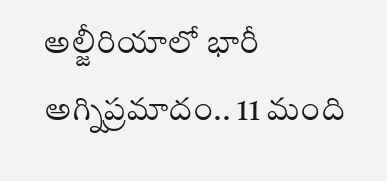అల్జీరియాలో భారీ అగ్నిప్రమాదం.. 11 మంది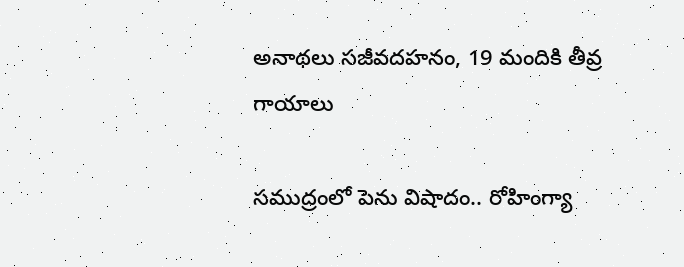అనాథలు సజీవదహనం, 19 మందికి తీవ్ర గాయాలు

సముద్రంలో పెను విషాదం.. రోహింగ్యా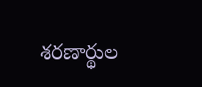శరణార్థుల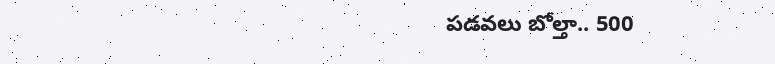పడవలు బోల్తా.. 500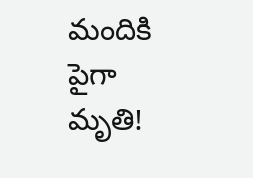మందికి పైగా మృతి!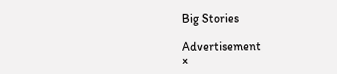Big Stories

Advertisement
×